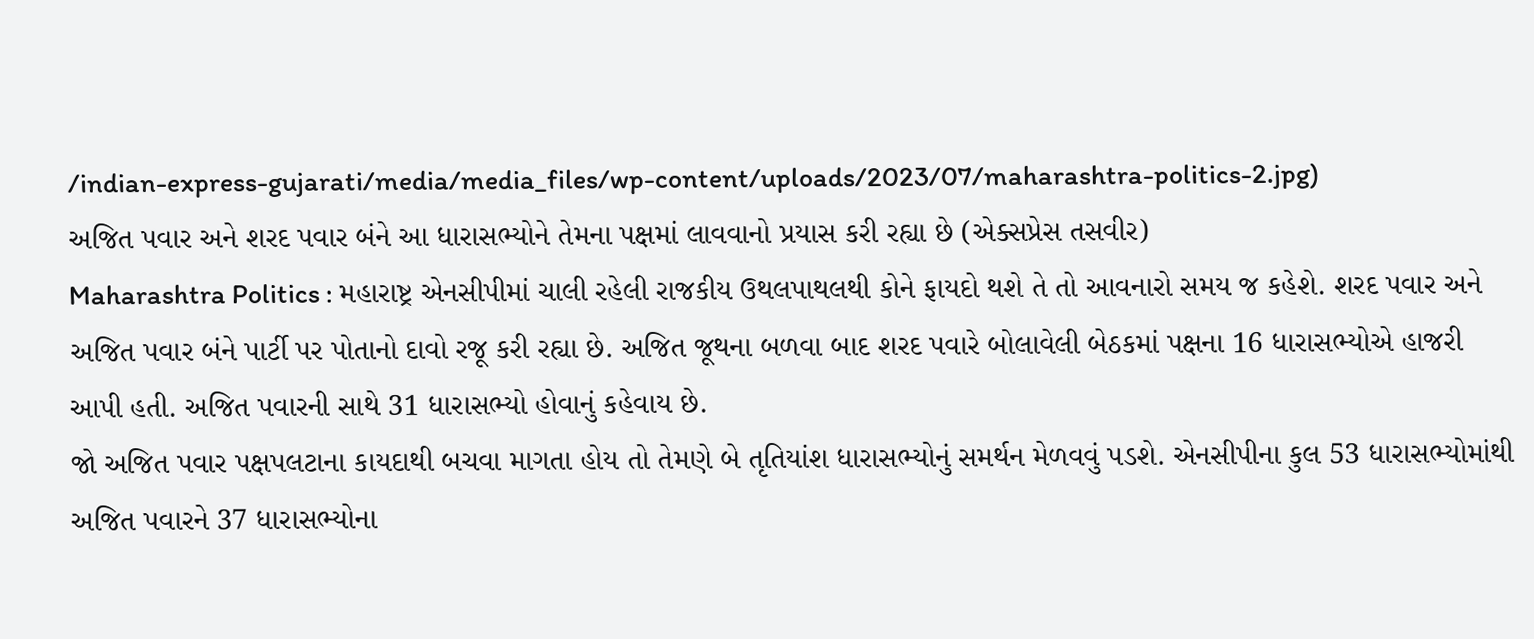/indian-express-gujarati/media/media_files/wp-content/uploads/2023/07/maharashtra-politics-2.jpg)
અજિત પવાર અને શરદ પવાર બંને આ ધારાસભ્યોને તેમના પક્ષમાં લાવવાનો પ્રયાસ કરી રહ્યા છે (એક્સપ્રેસ તસવીર)
Maharashtra Politics : મહારાષ્ટ્ર એનસીપીમાં ચાલી રહેલી રાજકીય ઉથલપાથલથી કોને ફાયદો થશે તે તો આવનારો સમય જ કહેશે. શરદ પવાર અને અજિત પવાર બંને પાર્ટી પર પોતાનો દાવો રજૂ કરી રહ્યા છે. અજિત જૂથના બળવા બાદ શરદ પવારે બોલાવેલી બેઠકમાં પક્ષના 16 ધારાસભ્યોએ હાજરી આપી હતી. અજિત પવારની સાથે 31 ધારાસભ્યો હોવાનું કહેવાય છે.
જો અજિત પવાર પક્ષપલટાના કાયદાથી બચવા માગતા હોય તો તેમણે બે તૃતિયાંશ ધારાસભ્યોનું સમર્થન મેળવવું પડશે. એનસીપીના કુલ 53 ધારાસભ્યોમાંથી અજિત પવારને 37 ધારાસભ્યોના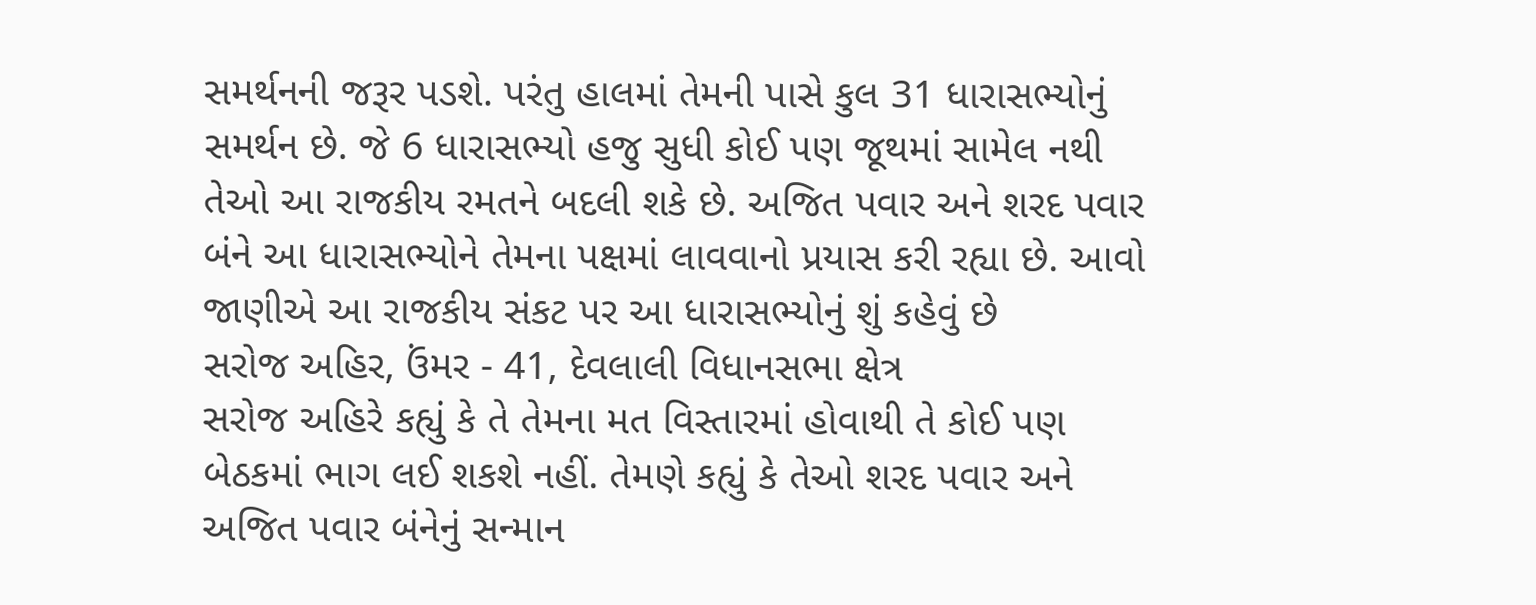સમર્થનની જરૂર પડશે. પરંતુ હાલમાં તેમની પાસે કુલ 31 ધારાસભ્યોનું સમર્થન છે. જે 6 ધારાસભ્યો હજુ સુધી કોઈ પણ જૂથમાં સામેલ નથી તેઓ આ રાજકીય રમતને બદલી શકે છે. અજિત પવાર અને શરદ પવાર બંને આ ધારાસભ્યોને તેમના પક્ષમાં લાવવાનો પ્રયાસ કરી રહ્યા છે. આવો જાણીએ આ રાજકીય સંકટ પર આ ધારાસભ્યોનું શું કહેવું છે
સરોજ અહિર, ઉંમર - 41, દેવલાલી વિધાનસભા ક્ષેત્ર
સરોજ અહિરે કહ્યું કે તે તેમના મત વિસ્તારમાં હોવાથી તે કોઈ પણ બેઠકમાં ભાગ લઈ શકશે નહીં. તેમણે કહ્યું કે તેઓ શરદ પવાર અને અજિત પવાર બંનેનું સન્માન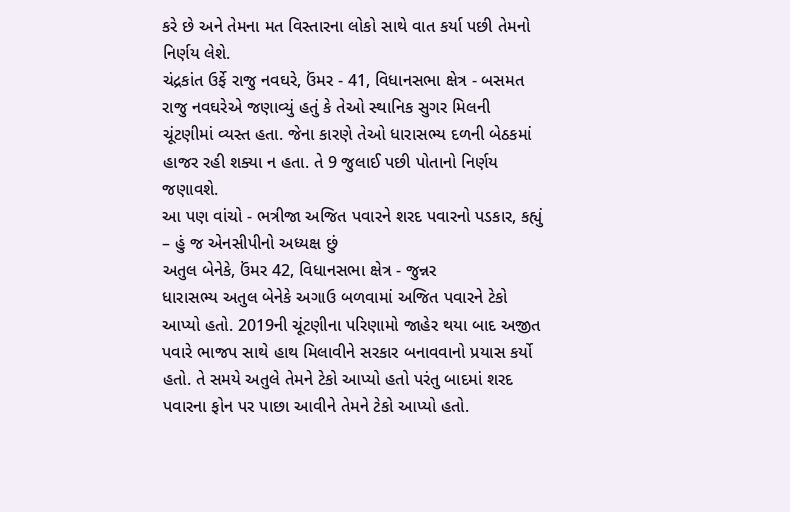કરે છે અને તેમના મત વિસ્તારના લોકો સાથે વાત કર્યા પછી તેમનો નિર્ણય લેશે.
ચંદ્રકાંત ઉર્ફે રાજુ નવઘરે, ઉંમર - 41, વિધાનસભા ક્ષેત્ર - બસમત
રાજુ નવઘરેએ જણાવ્યું હતું કે તેઓ સ્થાનિક સુગર મિલની ચૂંટણીમાં વ્યસ્ત હતા. જેના કારણે તેઓ ધારાસભ્ય દળની બેઠકમાં હાજર રહી શક્યા ન હતા. તે 9 જુલાઈ પછી પોતાનો નિર્ણય જણાવશે.
આ પણ વાંચો - ભત્રીજા અજિત પવારને શરદ પવારનો પડકાર, કહ્યું – હું જ એનસીપીનો અધ્યક્ષ છું
અતુલ બેનેકે, ઉંમર 42, વિધાનસભા ક્ષેત્ર - જુન્નર
ધારાસભ્ય અતુલ બેનેકે અગાઉ બળવામાં અજિત પવારને ટેકો આપ્યો હતો. 2019ની ચૂંટણીના પરિણામો જાહેર થયા બાદ અજીત પવારે ભાજપ સાથે હાથ મિલાવીને સરકાર બનાવવાનો પ્રયાસ કર્યો હતો. તે સમયે અતુલે તેમને ટેકો આપ્યો હતો પરંતુ બાદમાં શરદ પવારના ફોન પર પાછા આવીને તેમને ટેકો આપ્યો હતો.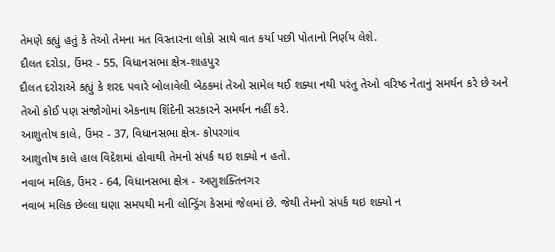તેમણે કહ્યું હતું કે તેઓ તેમના મત વિસ્તારના લોકો સાથે વાત કર્યા પછી પોતાનો નિર્ણય લેશે.
દૌલત દરોડા, ઉંમર - 55, વિધાનસભા ક્ષેત્ર-શાહપુર
દૌલત દરોરાએ કહ્યું કે શરદ પવારે બોલાવેલી બેઠકમાં તેઓ સામેલ થઈ શક્યા નથી પરંતુ તેઓ વરિષ્ઠ નેતાનું સમર્થન કરે છે અને તેઓ કોઈ પણ સંજોગોમાં એકનાથ શિંદેની સરકારને સમર્થન નહીં કરે.
આશુતોષ કાલે, ઉંમર - 37, વિધાનસભા ક્ષેત્ર- કોપરગાંવ
આશુતોષ કાલે હાલ વિદેશમાં હોવાથી તેમનો સંપર્ક થઇ શક્યો ન હતો.
નવાબ મલિક, ઉંમર - 64, વિધાનસભા ક્ષેત્ર - અણુશક્તિનગર
નવાબ મલિક છેલ્લા ઘણા સમયથી મની લોન્ડ્રિંગ કેસમાં જેલમાં છે. જેથી તેમનો સંપર્ક થઇ શક્યો ન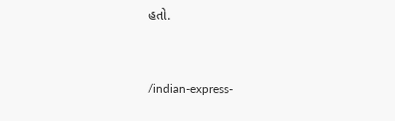હતો.


/indian-express-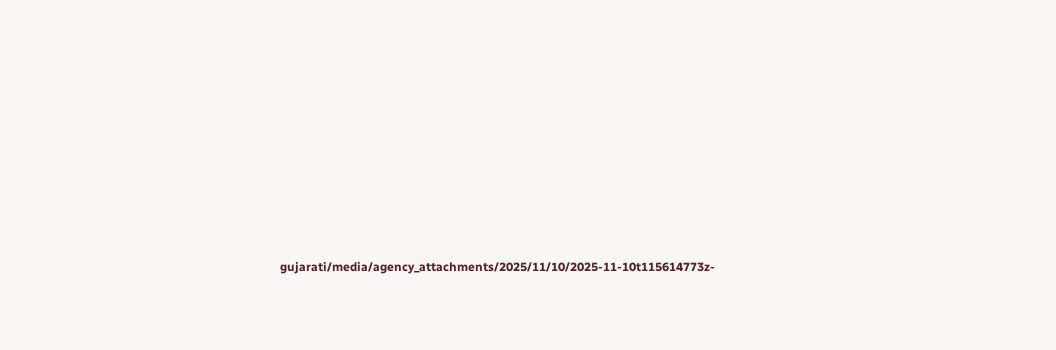gujarati/media/agency_attachments/2025/11/10/2025-11-10t115614773z-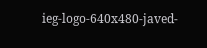ieg-logo-640x480-javed-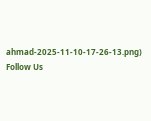ahmad-2025-11-10-17-26-13.png)
Follow Us